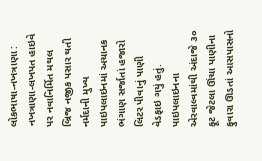લોકભાષા-નખત્રાણા :
નખત્રાણા-લખપત હાઇવે પર નવાનિર્મિત મથલ બ્રિજ નજીક પસાર થતી નર્મદાની મુખ્ય પાઇપલાઇનમાં અચાનક ભંગાણ સર્જાતાં હજારો લિટર પીવાનું પાણી વેડફાઇ ગયું હતું. પાઇપલાઇનના એરવાલ્વમાંથી અંદાજે ૩૦ ફૂટ જેટલા ઊંચા પાણીના ફુવારા ઊડતાં આસપાસનો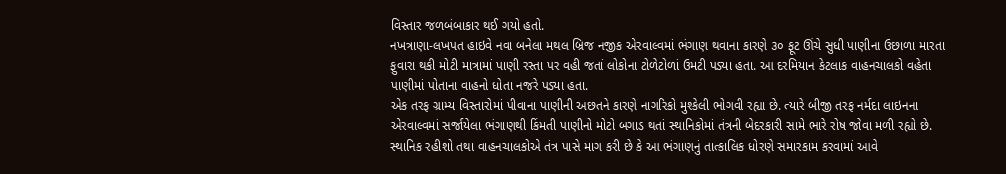વિસ્તાર જળબંબાકાર થઈ ગયો હતો.
નખત્રાણા-લખપત હાઇવે નવા બનેલા મથલ બ્રિજ નજીક એરવાલ્વમાં ભંગાણ થવાના કારણે ૩૦ ફૂટ ઊંચે સુધી પાણીના ઉછાળા મારતા ફુવારા થકી મોટી માત્રામાં પાણી રસ્તા પર વહી જતાં લોકોના ટોળેટોળાં ઉમટી પડ્યા હતા. આ દરમિયાન કેટલાક વાહનચાલકો વહેતા પાણીમાં પોતાના વાહનો ધોતા નજરે પડ્યા હતા.
એક તરફ ગ્રામ્ય વિસ્તારોમાં પીવાના પાણીની અછતને કારણે નાગરિકો મુશ્કેલી ભોગવી રહ્યા છે. ત્યારે બીજી તરફ નર્મદા લાઇનના એરવાલ્વમાં સર્જાયેલા ભંગાણથી કિંમતી પાણીનો મોટો બગાડ થતાં સ્થાનિકોમાં તંત્રની બેદરકારી સામે ભારે રોષ જોવા મળી રહ્યો છે.
સ્થાનિક રહીશો તથા વાહનચાલકોએ તંત્ર પાસે માગ કરી છે કે આ ભંગાણનું તાત્કાલિક ધોરણે સમારકામ કરવામાં આવે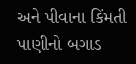અને પીવાના કિંમતી પાણીનો બગાડ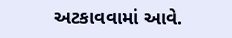અટકાવવામાં આવે.